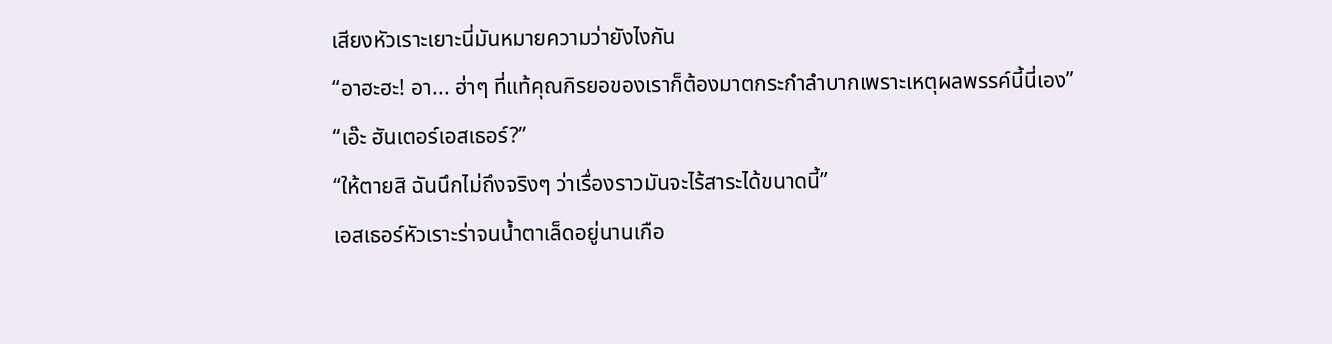เสียงหัวเราะเยาะนี่มันหมายความว่ายังไงกัน
“อาฮะฮะ! อา... ฮ่าๆ ที่แท้คุณกิรยอของเราก็ต้องมาตกระกำลำบากเพราะเหตุผลพรรค์นี้นี่เอง”
“เอ๊ะ ฮันเตอร์เอสเธอร์?”
“ให้ตายสิ ฉันนึกไม่ถึงจริงๆ ว่าเรื่องราวมันจะไร้สาระได้ขนาดนี้”
เอสเธอร์หัวเราะร่าจนน้ำตาเล็ดอยู่นานเกือ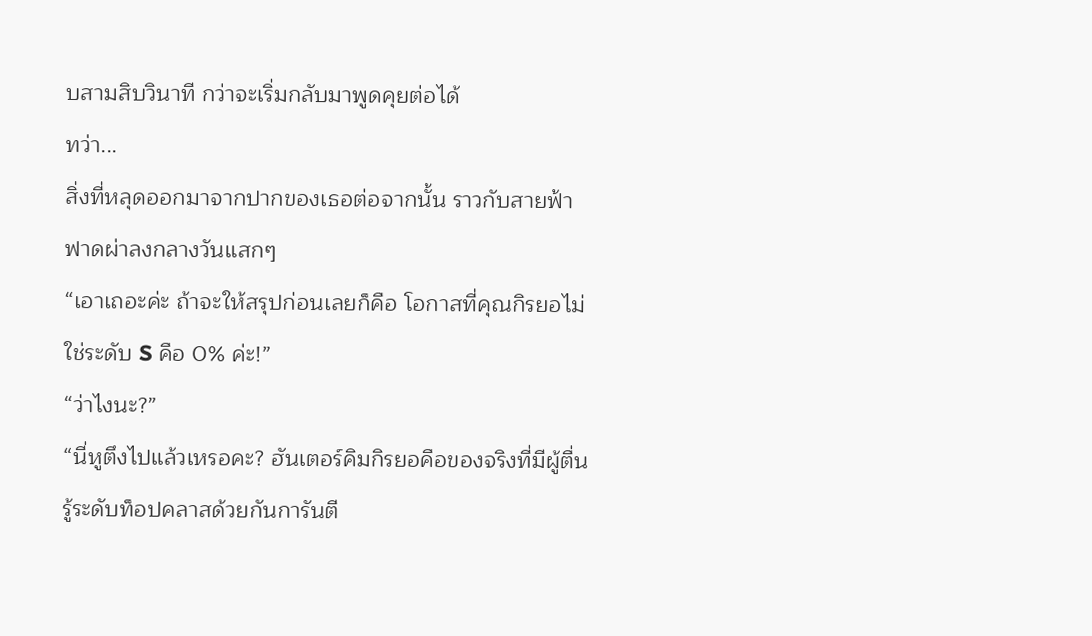บสามสิบวินาที กว่าจะเริ่มกลับมาพูดคุยต่อได้
ทว่า...
สิ่งที่หลุดออกมาจากปากของเธอต่อจากนั้น ราวกับสายฟ้าฟาดผ่าลงกลางวันแสกๆ
“เอาเถอะค่ะ ถ้าจะให้สรุปก่อนเลยก็คือ โอกาสที่คุณกิรยอไม่ใช่ระดับ S คือ 0% ค่ะ!”
“ว่าไงนะ?”
“นี่หูตึงไปแล้วเหรอคะ? ฮันเตอร์คิมกิรยอคือของจริงที่มีผู้ตื่นรู้ระดับท็อปคลาสด้วยกันการันตี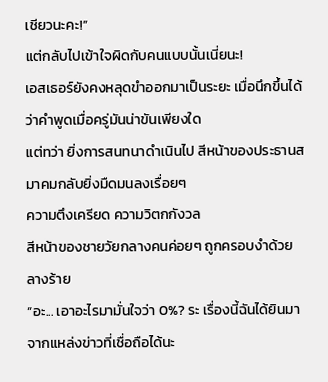เชียวนะคะ!”
แต่กลับไปเข้าใจผิดกับคนแบบนั้นเนี่ยนะ!
เอสเธอร์ยังคงหลุดขำออกมาเป็นระยะ เมื่อนึกขึ้นได้ว่าคำพูดเมื่อครู่มันน่าขันเพียงใด
แต่ทว่า ยิ่งการสนทนาดำเนินไป สีหน้าของประธานสมาคมกลับยิ่งมืดมนลงเรื่อยๆ
ความตึงเครียด ความวิตกกังวล
สีหน้าของชายวัยกลางคนค่อยๆ ถูกครอบงำด้วยลางร้าย
“อะ... เอาอะไรมามั่นใจว่า 0%? ระ เรื่องนี้ฉันได้ยินมาจากแหล่งข่าวที่เชื่อถือได้นะ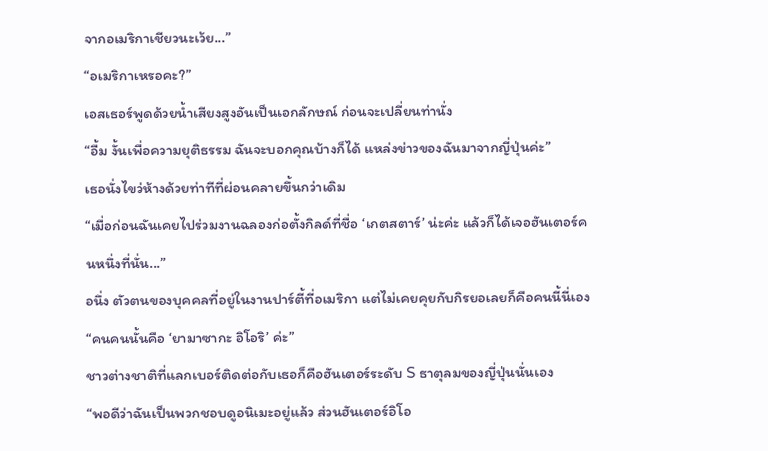จากอเมริกาเชียวนะเว้ย...”
“อเมริกาเหรอคะ?”
เอสเธอร์พูดด้วยน้ำเสียงสูงอันเป็นเอกลักษณ์ ก่อนจะเปลี่ยนท่านั่ง
“อื้ม งั้นเพื่อความยุติธรรม ฉันจะบอกคุณบ้างก็ได้ แหล่งข่าวของฉันมาจากญี่ปุ่นค่ะ”
เธอนั่งไขว่ห้างด้วยท่าทีที่ผ่อนคลายขึ้นกว่าเดิม
“เมื่อก่อนฉันเคยไปร่วมงานฉลองก่อตั้งกิลด์ที่ชื่อ ‘เกตสตาร์’ น่ะค่ะ แล้วก็ได้เจอฮันเตอร์คนหนึ่งที่นั่น...”
อนึ่ง ตัวตนของบุคคลที่อยู่ในงานปาร์ตี้ที่อเมริกา แต่ไม่เคยคุยกับกิรยอเลยก็คือคนนี้นี่เอง
“คนคนนั้นคือ ‘ยามาซากะ อิโอริ’ ค่ะ”
ชาวต่างชาติที่แลกเบอร์ติดต่อกับเธอก็คือฮันเตอร์ระดับ S ธาตุลมของญี่ปุ่นนั่นเอง
“พอดีว่าฉันเป็นพวกชอบดูอนิเมะอยู่แล้ว ส่วนฮันเตอร์อิโอ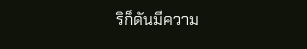ริก็ดันมีความ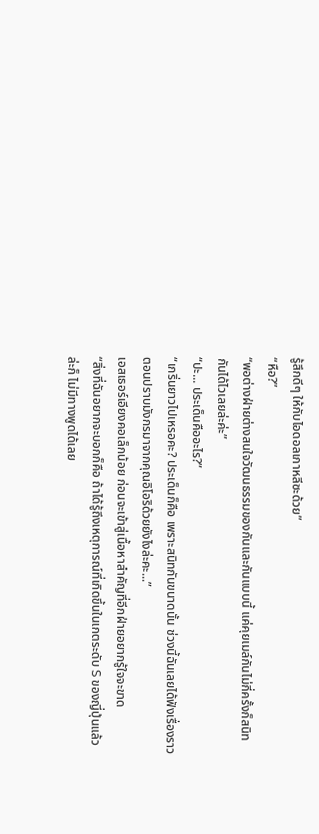รู้สึกดีๆ ให้กับไอดอลเกาหลีซะด้วย”
“หือ?”
“พอต่างฝ่ายต่างสนใจวัฒนธรรมของกันและกันแบบนี้ แค่คุยเมล์กันไม่กี่ครั้งก็สนิทกันได้ไวเลยล่ะค่ะ”
“ปะ... ประเด็นคืออะไร?”
“เกริ่นยาวไปเหรอคะ? ประเด็นก็คือ เพราะสนิทกันขนาดนั้น ช่วงนี้ฉันเลยได้ฟังเรื่องราวตอนปราบมังกรมาจากคุณอิโอริด้วยยังไงล่ะคะ...”
เอสเธอร์เอียงคอเล็กน้อย ก่อนจะเข้าสู่เนื้อหาสำคัญที่อีกฝ่ายอยากรู้ใจจะขาด
“สิ่งที่ฉันอยากจะบอกก็คือ ถ้าได้รู้ถึงเหตุการณ์ที่เกิดขึ้นในเกตระดับ S ของญี่ปุ่นแล้วล่ะก็ ไม่มีทางพูดได้เลย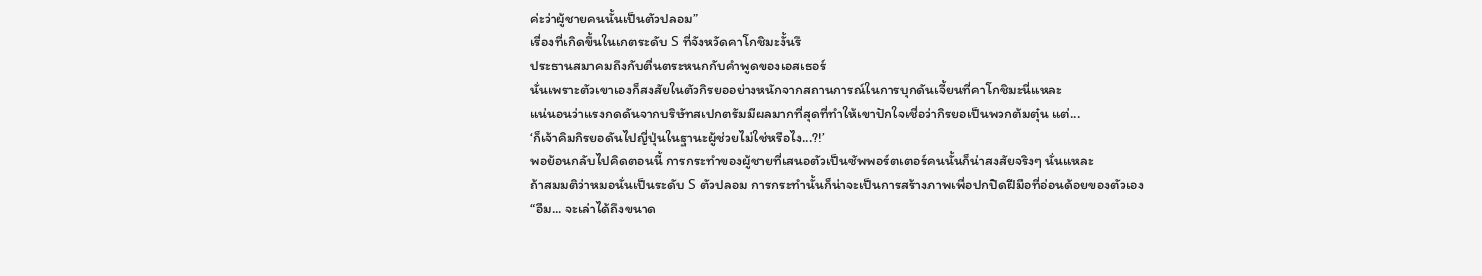ค่ะว่าผู้ชายคนนั้นเป็นตัวปลอม”
เรื่องที่เกิดขึ้นในเกตระดับ S ที่จังหวัดคาโกชิมะงั้นรึ
ประธานสมาคมถึงกับตื่นตระหนกกับคำพูดของเอสเธอร์
นั่นเพราะตัวเขาเองก็สงสัยในตัวกิรยออย่างหนักจากสถานการณ์ในการบุกดันเจี้ยนที่คาโกชิมะนี่แหละ
แน่นอนว่าแรงกดดันจากบริษัทสเปกตรัมมีผลมากที่สุดที่ทำให้เขาปักใจเชื่อว่ากิรยอเป็นพวกต้มตุ๋น แต่...
‘ก็เจ้าคิมกิรยอดันไปญี่ปุ่นในฐานะผู้ช่วยไม่ใช่หรือไง...?!’
พอย้อนกลับไปคิดตอนนี้ การกระทำของผู้ชายที่เสนอตัวเป็นซัพพอร์ตเตอร์คนนั้นก็น่าสงสัยจริงๆ นั่นแหละ
ถ้าสมมติว่าหมอนั่นเป็นระดับ S ตัวปลอม การกระทำนั้นก็น่าจะเป็นการสร้างภาพเพื่อปกปิดฝีมือที่อ่อนด้อยของตัวเอง
“อืม... จะเล่าได้ถึงขนาด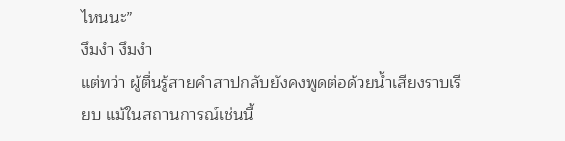ไหนนะ”
งึมงำ งึมงำ
แต่ทว่า ผู้ตื่นรู้สายคำสาปกลับยังคงพูดต่อด้วยน้ำเสียงราบเรียบ แม้ในสถานการณ์เช่นนี้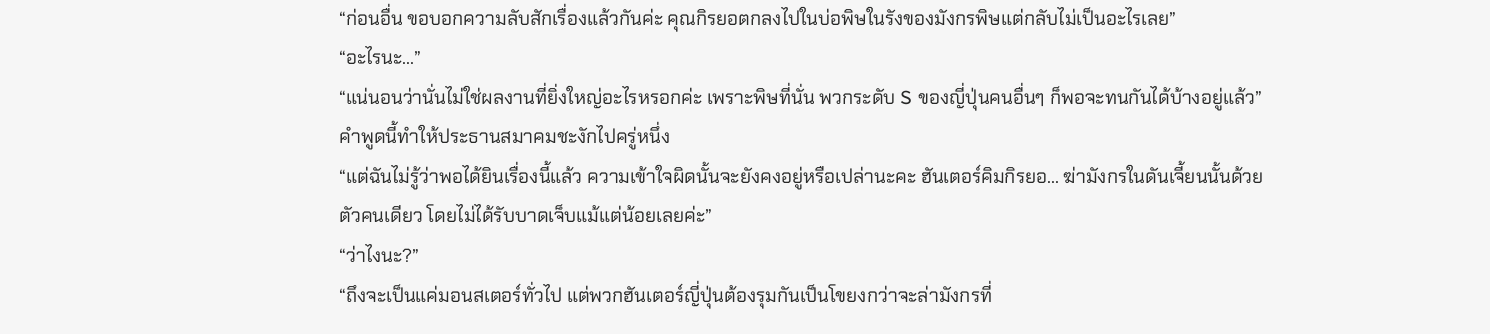“ก่อนอื่น ขอบอกความลับสักเรื่องแล้วกันค่ะ คุณกิรยอตกลงไปในบ่อพิษในรังของมังกรพิษแต่กลับไม่เป็นอะไรเลย”
“อะไรนะ...”
“แน่นอนว่านั่นไม่ใช่ผลงานที่ยิ่งใหญ่อะไรหรอกค่ะ เพราะพิษที่นั่น พวกระดับ S ของญี่ปุ่นคนอื่นๆ ก็พอจะทนกันได้บ้างอยู่แล้ว”
คำพูดนี้ทำให้ประธานสมาคมชะงักไปครู่หนึ่ง
“แต่ฉันไม่รู้ว่าพอได้ยินเรื่องนี้แล้ว ความเข้าใจผิดนั้นจะยังคงอยู่หรือเปล่านะคะ ฮันเตอร์คิมกิรยอ... ฆ่ามังกรในดันเจี้ยนนั้นด้วยตัวคนเดียว โดยไม่ได้รับบาดเจ็บแม้แต่น้อยเลยค่ะ”
“ว่าไงนะ?”
“ถึงจะเป็นแค่มอนสเตอร์ทั่วไป แต่พวกฮันเตอร์ญี่ปุ่นต้องรุมกันเป็นโขยงกว่าจะล่ามังกรที่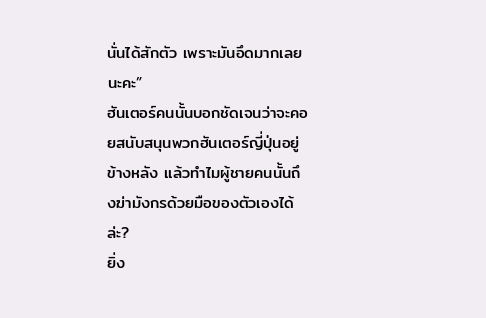นั่นได้สักตัว เพราะมันอึดมากเลยนะคะ”
ฮันเตอร์คนนั้นบอกชัดเจนว่าจะคอยสนับสนุนพวกฮันเตอร์ญี่ปุ่นอยู่ข้างหลัง แล้วทำไมผู้ชายคนนั้นถึงฆ่ามังกรด้วยมือของตัวเองได้ล่ะ?
ยิ่ง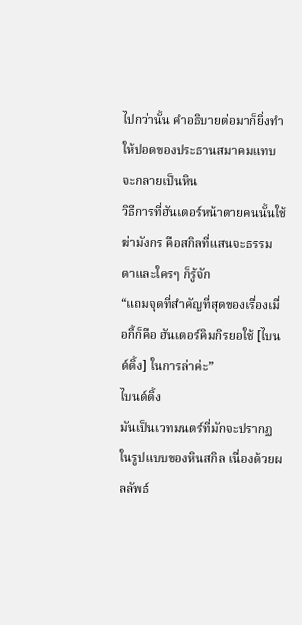ไปกว่านั้น คำอธิบายต่อมาก็ยิ่งทำให้ปอดของประธานสมาคมแทบจะกลายเป็นหิน
วิธีการที่ฮันเตอร์หน้าตายคนนั้นใช้ฆ่ามังกร คือสกิลที่แสนจะธรรมดาและใครๆ ก็รู้จัก
“แถมจุดที่สำคัญที่สุดของเรื่องเมื่อกี้ก็คือ ฮันเตอร์คิมกิรยอใช้ [ไบนด์ดิ้ง] ในการล่าค่ะ”
ไบนด์ดิ้ง
มันเป็นเวทมนตร์ที่มักจะปรากฏในรูปแบบของหินสกิล เนื่องด้วยผลลัพธ์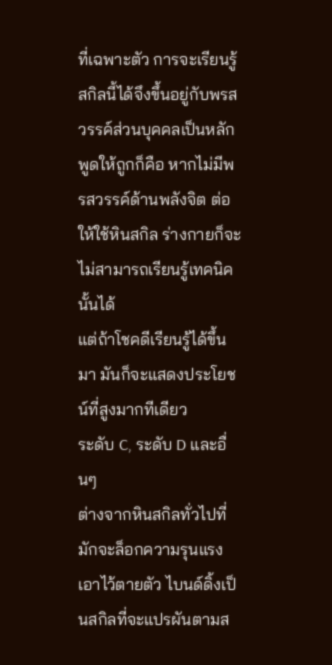ที่เฉพาะตัว การจะเรียนรู้สกิลนี้ได้จึงขึ้นอยู่กับพรสวรรค์ส่วนบุคคลเป็นหลัก
พูดให้ถูกก็คือ หากไม่มีพรสวรรค์ด้านพลังจิต ต่อให้ใช้หินสกิล ร่างกายก็จะไม่สามารถเรียนรู้เทคนิคนั้นได้
แต่ถ้าโชคดีเรียนรู้ได้ขึ้นมา มันก็จะแสดงประโยชน์ที่สูงมากทีเดียว
ระดับ C, ระดับ D และอื่นๆ
ต่างจากหินสกิลทั่วไปที่มักจะล็อกความรุนแรงเอาไว้ตายตัว ไบนด์ดิ้งเป็นสกิลที่จะแปรผันตามส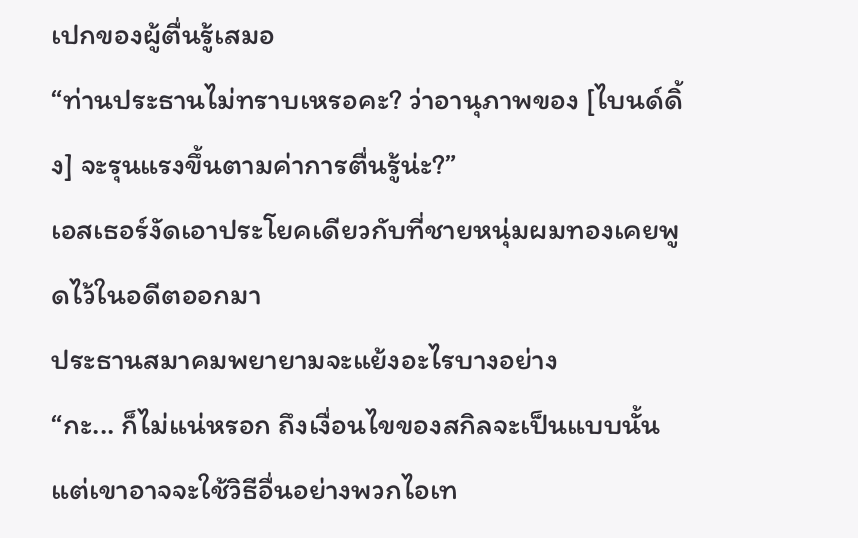เปกของผู้ตื่นรู้เสมอ
“ท่านประธานไม่ทราบเหรอคะ? ว่าอานุภาพของ [ไบนด์ดิ้ง] จะรุนแรงขึ้นตามค่าการตื่นรู้น่ะ?”
เอสเธอร์งัดเอาประโยคเดียวกับที่ชายหนุ่มผมทองเคยพูดไว้ในอดีตออกมา
ประธานสมาคมพยายามจะแย้งอะไรบางอย่าง
“กะ... ก็ไม่แน่หรอก ถึงเงื่อนไขของสกิลจะเป็นแบบนั้น แต่เขาอาจจะใช้วิธีอื่นอย่างพวกไอเท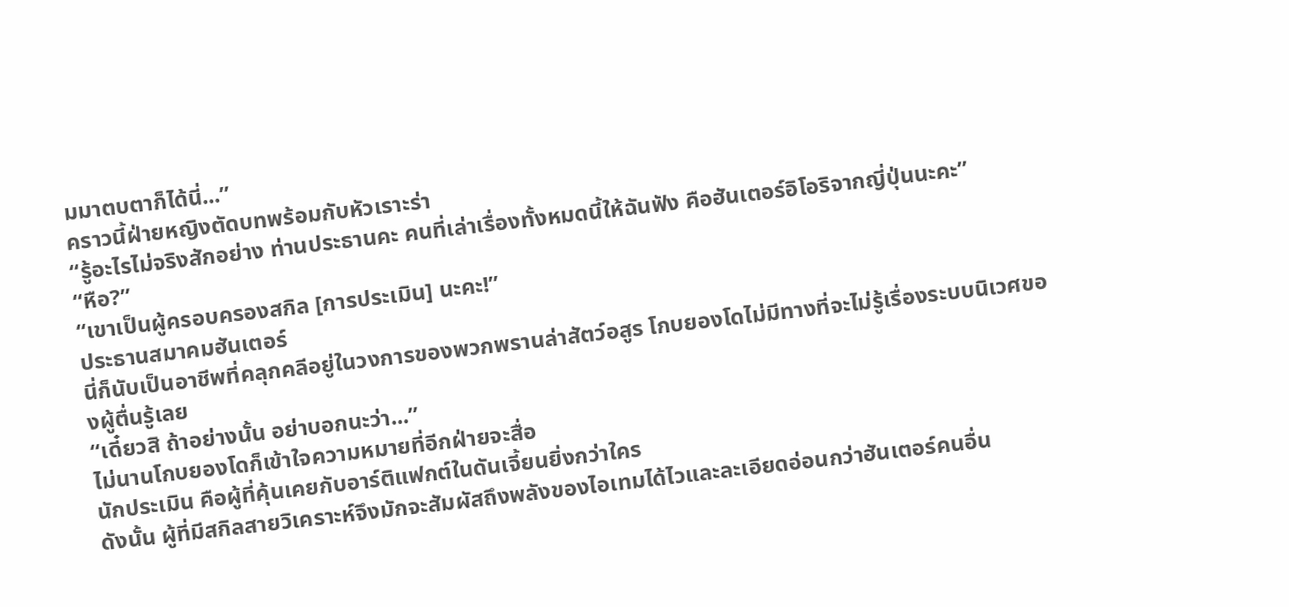มมาตบตาก็ได้นี่...”
คราวนี้ฝ่ายหญิงตัดบทพร้อมกับหัวเราะร่า
“รู้อะไรไม่จริงสักอย่าง ท่านประธานคะ คนที่เล่าเรื่องทั้งหมดนี้ให้ฉันฟัง คือฮันเตอร์อิโอริจากญี่ปุ่นนะคะ”
“หือ?”
“เขาเป็นผู้ครอบครองสกิล [การประเมิน] นะคะ!”
ประธานสมาคมฮันเตอร์
นี่ก็นับเป็นอาชีพที่คลุกคลีอยู่ในวงการของพวกพรานล่าสัตว์อสูร โกบยองโดไม่มีทางที่จะไม่รู้เรื่องระบบนิเวศของผู้ตื่นรู้เลย
“เดี๋ยวสิ ถ้าอย่างนั้น อย่าบอกนะว่า...”
ไม่นานโกบยองโดก็เข้าใจความหมายที่อีกฝ่ายจะสื่อ
นักประเมิน คือผู้ที่คุ้นเคยกับอาร์ติแฟกต์ในดันเจี้ยนยิ่งกว่าใคร
ดังนั้น ผู้ที่มีสกิลสายวิเคราะห์จึงมักจะสัมผัสถึงพลังของไอเทมได้ไวและละเอียดอ่อนกว่าฮันเตอร์คนอื่น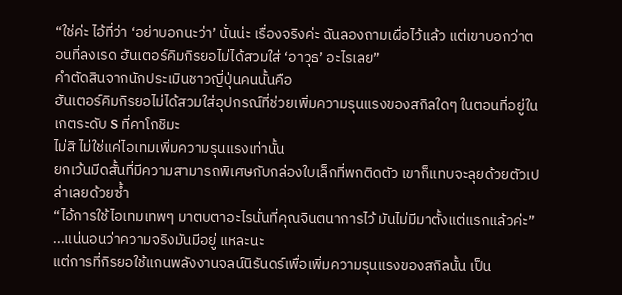“ใช่ค่ะ ไอ้ที่ว่า ‘อย่าบอกนะว่า’ นั่นน่ะ เรื่องจริงค่ะ ฉันลองถามเผื่อไว้แล้ว แต่เขาบอกว่าตอนที่ลงเรด ฮันเตอร์คิมกิรยอไม่ได้สวมใส่ ‘อาวุธ’ อะไรเลย”
คำตัดสินจากนักประเมินชาวญี่ปุ่นคนนั้นคือ
ฮันเตอร์คิมกิรยอไม่ได้สวมใส่อุปกรณ์ที่ช่วยเพิ่มความรุนแรงของสกิลใดๆ ในตอนที่อยู่ในเกตระดับ S ที่คาโกชิมะ
ไม่สิ ไม่ใช่แค่ไอเทมเพิ่มความรุนแรงเท่านั้น
ยกเว้นมีดสั้นที่มีความสามารถพิเศษกับกล่องใบเล็กที่พกติดตัว เขาก็แทบจะลุยด้วยตัวเปล่าเลยด้วยซ้ำ
“ไอ้การใช้ไอเทมเทพๆ มาตบตาอะไรนั่นที่คุณจินตนาการไว้ มันไม่มีมาตั้งแต่แรกแล้วค่ะ”
...แน่นอนว่าความจริงมันมีอยู่ แหละนะ
แต่การที่กิรยอใช้แกนพลังงานจลน์นิรันดร์เพื่อเพิ่มความรุนแรงของสกิลนั้น เป็น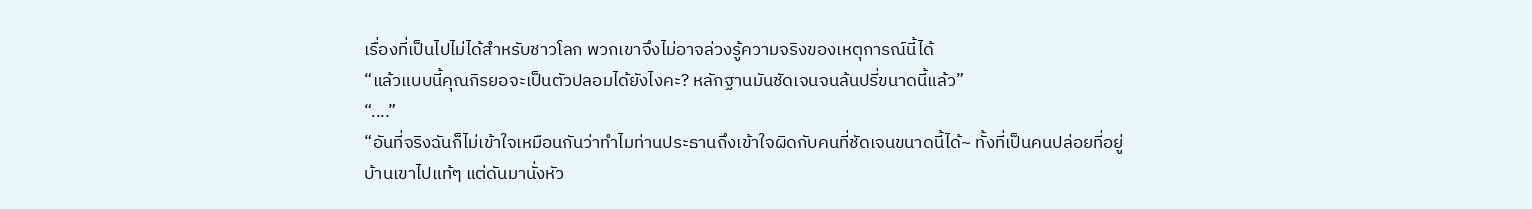เรื่องที่เป็นไปไม่ได้สำหรับชาวโลก พวกเขาจึงไม่อาจล่วงรู้ความจริงของเหตุการณ์นี้ได้
“แล้วแบบนี้คุณกิรยอจะเป็นตัวปลอมได้ยังไงคะ? หลักฐานมันชัดเจนจนล้นปรี่ขนาดนี้แล้ว”
“....”
“อันที่จริงฉันก็ไม่เข้าใจเหมือนกันว่าทำไมท่านประธานถึงเข้าใจผิดกับคนที่ชัดเจนขนาดนี้ได้~ ทั้งที่เป็นคนปล่อยที่อยู่บ้านเขาไปแท้ๆ แต่ดันมานั่งหัว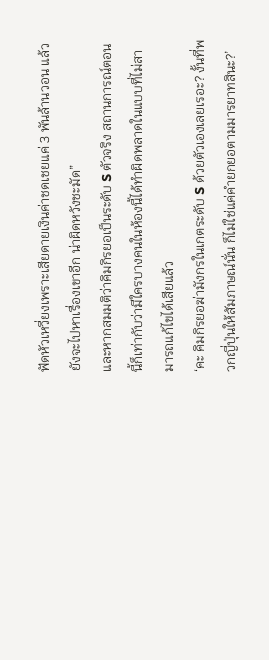ฟัดหัวเหวี่ยงเพราะเสียดายเงินค่าชดเชยแค่ 3 พันล้านวอน แล้วยังจะไปหาเรื่องเขาอีก น่าผิดหวังชะมัด”
และหากสมมติว่าคิมกิรยอเป็นระดับ S ตัวจริง สถานการณ์ตอนนี้ก็เท่ากับว่ามีใครบางคนในห้องนี้ได้ทำผิดพลาดในแบบที่ไม่สามารถแก้ไขได้เสียแล้ว
‘คะ คิมกิรยอฆ่ามังกรในเกตระดับ S ด้วยตัวเองเลยเรอะ? งั้นที่พวกญี่ปุ่นให้สัมภาษณ์นั่น ก็ไม่ใช่แค่คำยกยอตามมารยาทสินะ?’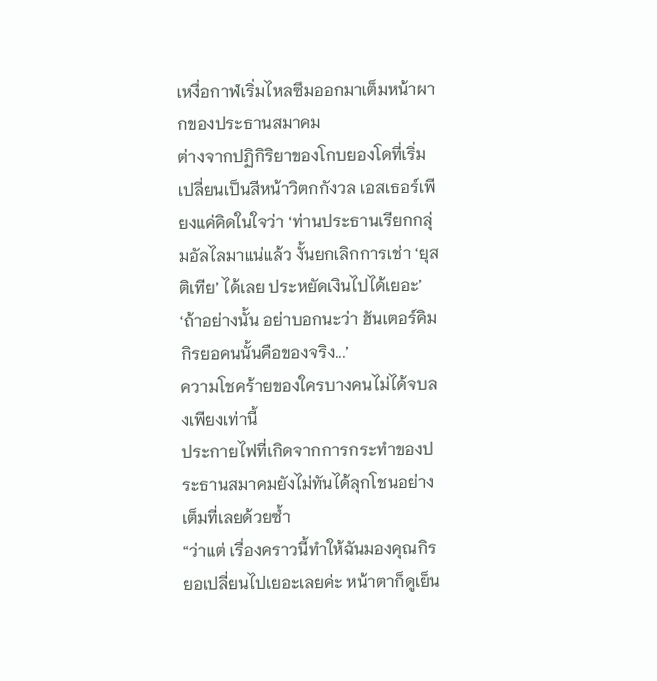เหงื่อกาฬเริ่มไหลซึมออกมาเต็มหน้าผากของประธานสมาคม
ต่างจากปฏิกิริยาของโกบยองโดที่เริ่มเปลี่ยนเป็นสีหน้าวิตกกังวล เอสเธอร์เพียงแค่คิดในใจว่า ‘ท่านประธานเรียกกลุ่มอัลไลมาแน่แล้ว งั้นยกเลิกการเช่า ‘ยุสติเทีย’ ได้เลย ประหยัดเงินไปได้เยอะ’
‘ถ้าอย่างนั้น อย่าบอกนะว่า ฮันเตอร์คิมกิรยอคนนั้นคือของจริง...’
ความโชคร้ายของใครบางคนไม่ได้จบลงเพียงเท่านี้
ประกายไฟที่เกิดจากการกระทำของประธานสมาคมยังไม่ทันได้ลุกโชนอย่างเต็มที่เลยด้วยซ้ำ
“ว่าแต่ เรื่องคราวนี้ทำให้ฉันมองคุณกิรยอเปลี่ยนไปเยอะเลยค่ะ หน้าตาก็ดูเย็น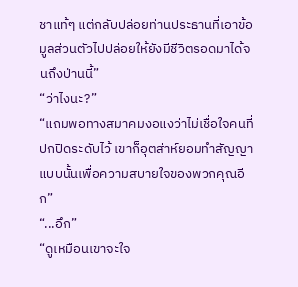ชาแท้ๆ แต่กลับปล่อยท่านประธานที่เอาข้อมูลส่วนตัวไปปล่อยให้ยังมีชีวิตรอดมาได้จนถึงป่านนี้”
“ว่าไงนะ?”
“แถมพอทางสมาคมงอแงว่าไม่เชื่อใจคนที่ปกปิดระดับไว้ เขาก็อุตส่าห์ยอมทำสัญญาแบบนั้นเพื่อความสบายใจของพวกคุณอีก”
“...อึก”
“ดูเหมือนเขาจะใจ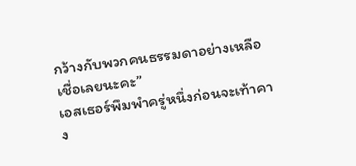กว้างกับพวกคนธรรมดาอย่างเหลือเชื่อเลยนะคะ”
เอสเธอร์พึมพำครู่หนึ่งก่อนจะเท้าคาง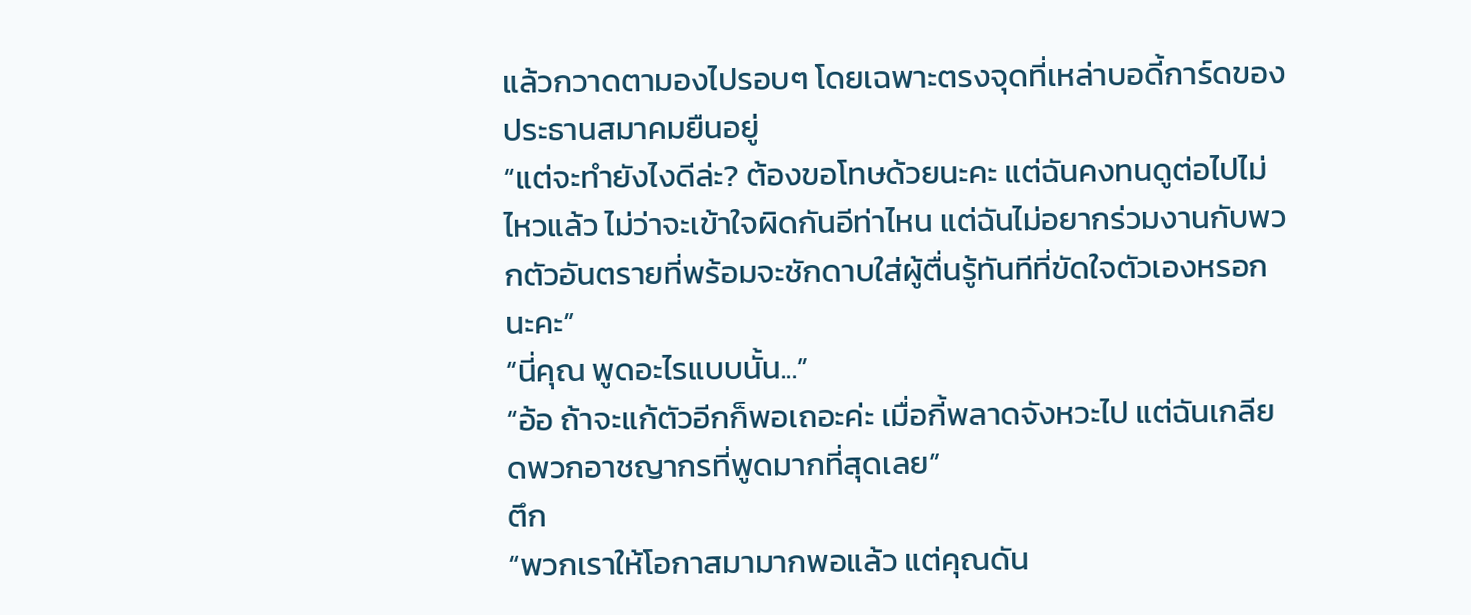แล้วกวาดตามองไปรอบๆ โดยเฉพาะตรงจุดที่เหล่าบอดี้การ์ดของประธานสมาคมยืนอยู่
“แต่จะทำยังไงดีล่ะ? ต้องขอโทษด้วยนะคะ แต่ฉันคงทนดูต่อไปไม่ไหวแล้ว ไม่ว่าจะเข้าใจผิดกันอีท่าไหน แต่ฉันไม่อยากร่วมงานกับพวกตัวอันตรายที่พร้อมจะชักดาบใส่ผู้ตื่นรู้ทันทีที่ขัดใจตัวเองหรอกนะคะ”
“นี่คุณ พูดอะไรแบบนั้น...”
“อ้อ ถ้าจะแก้ตัวอีกก็พอเถอะค่ะ เมื่อกี้พลาดจังหวะไป แต่ฉันเกลียดพวกอาชญากรที่พูดมากที่สุดเลย”
ตึก
“พวกเราให้โอกาสมามากพอแล้ว แต่คุณดัน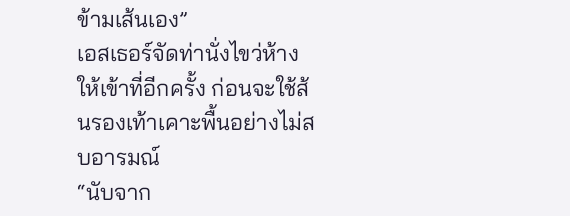ข้ามเส้นเอง”
เอสเธอร์จัดท่านั่งไขว่ห้างให้เข้าที่อีกครั้ง ก่อนจะใช้ส้นรองเท้าเคาะพื้นอย่างไม่สบอารมณ์
“นับจาก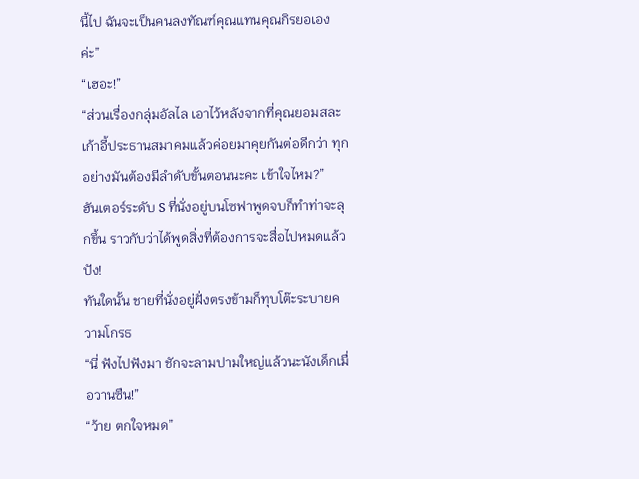นี้ไป ฉันจะเป็นคนลงทัณฑ์คุณแทนคุณกิรยอเองค่ะ”
“เฮอะ!”
“ส่วนเรื่องกลุ่มอัลไล เอาไว้หลังจากที่คุณยอมสละเก้าอี้ประธานสมาคมแล้วค่อยมาคุยกันต่อดีกว่า ทุกอย่างมันต้องมีลำดับขั้นตอนนะคะ เข้าใจไหม?”
ฮันเตอร์ระดับ S ที่นั่งอยู่บนโซฟาพูดจบก็ทำท่าจะลุกขึ้น ราวกับว่าได้พูดสิ่งที่ต้องการจะสื่อไปหมดแล้ว
ปัง!
ทันใดนั้น ชายที่นั่งอยู่ฝั่งตรงข้ามก็ทุบโต๊ะระบายความโกรธ
“นี่ ฟังไปฟังมา ชักจะลามปามใหญ่แล้วนะนังเด็กเมื่อวานซืน!”
“ว้าย ตกใจหมด”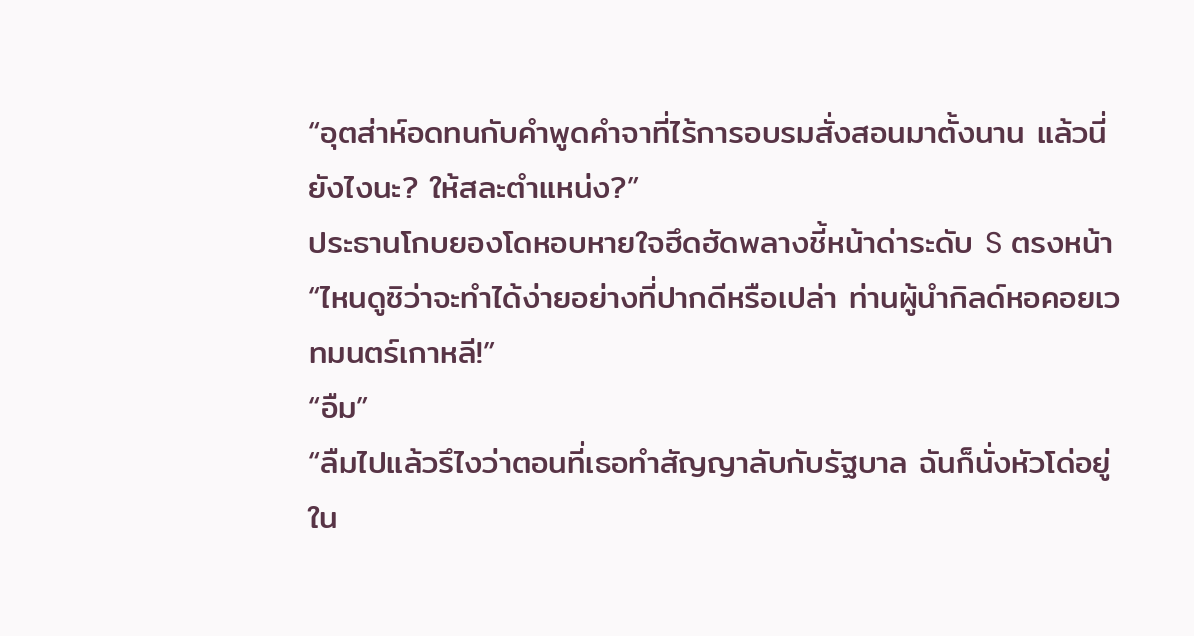“อุตส่าห์อดทนกับคำพูดคำจาที่ไร้การอบรมสั่งสอนมาตั้งนาน แล้วนี่ยังไงนะ? ให้สละตำแหน่ง?”
ประธานโกบยองโดหอบหายใจฮึดฮัดพลางชี้หน้าด่าระดับ S ตรงหน้า
“ไหนดูซิว่าจะทำได้ง่ายอย่างที่ปากดีหรือเปล่า ท่านผู้นำกิลด์หอคอยเวทมนตร์เกาหลี!”
“อืม”
“ลืมไปแล้วรึไงว่าตอนที่เธอทำสัญญาลับกับรัฐบาล ฉันก็นั่งหัวโด่อยู่ใน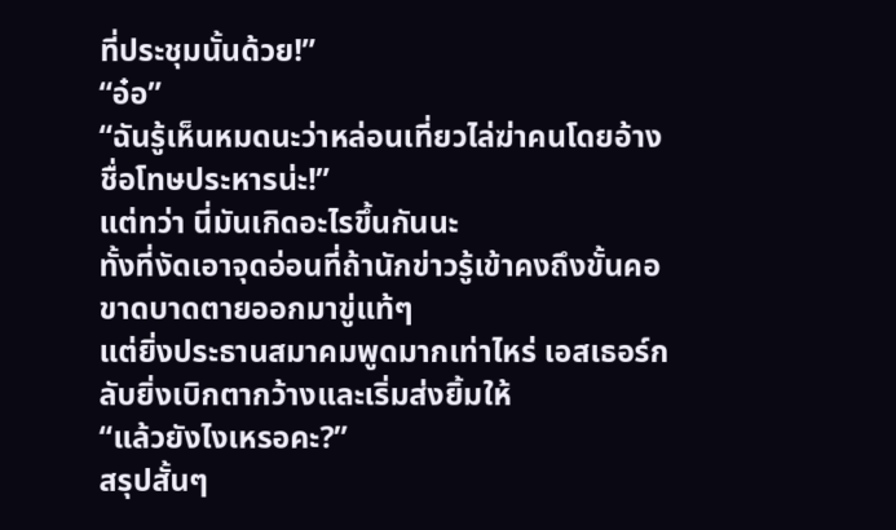ที่ประชุมนั้นด้วย!”
“อ๋อ”
“ฉันรู้เห็นหมดนะว่าหล่อนเที่ยวไล่ฆ่าคนโดยอ้างชื่อโทษประหารน่ะ!”
แต่ทว่า นี่มันเกิดอะไรขึ้นกันนะ
ทั้งที่งัดเอาจุดอ่อนที่ถ้านักข่าวรู้เข้าคงถึงขั้นคอขาดบาดตายออกมาขู่แท้ๆ
แต่ยิ่งประธานสมาคมพูดมากเท่าไหร่ เอสเธอร์กลับยิ่งเบิกตากว้างและเริ่มส่งยิ้มให้
“แล้วยังไงเหรอคะ?”
สรุปสั้นๆ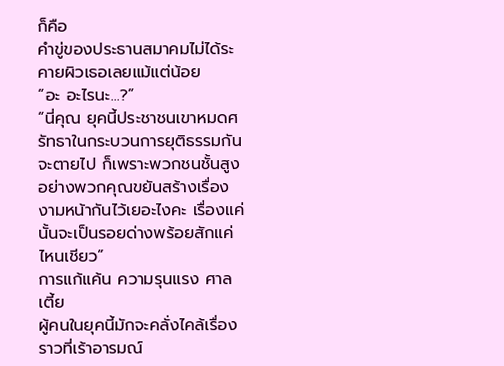ก็คือ
คำขู่ของประธานสมาคมไม่ได้ระคายผิวเธอเลยแม้แต่น้อย
“อะ อะไรนะ...?”
“นี่คุณ ยุคนี้ประชาชนเขาหมดศรัทธาในกระบวนการยุติธรรมกันจะตายไป ก็เพราะพวกชนชั้นสูงอย่างพวกคุณขยันสร้างเรื่องงามหน้ากันไว้เยอะไงคะ เรื่องแค่นั้นจะเป็นรอยด่างพร้อยสักแค่ไหนเชียว”
การแก้แค้น ความรุนแรง ศาลเตี้ย
ผู้คนในยุคนี้มักจะคลั่งไคล้เรื่องราวที่เร้าอารมณ์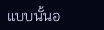แบบนั้นอ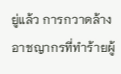ยู่แล้ว การกวาดล้างอาชญากรที่ทำร้ายผู้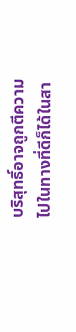บริสุทธิ์อาจถูกตีความไปในทางที่ดีก็ได้ในสา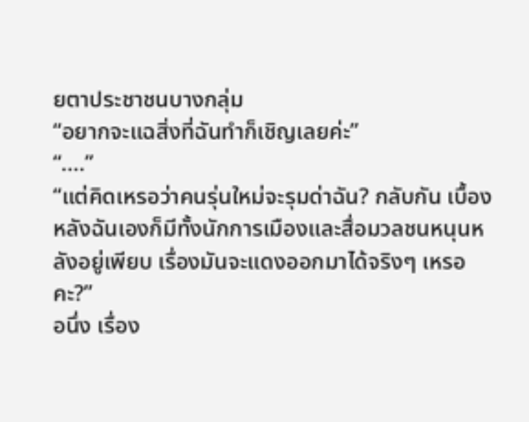ยตาประชาชนบางกลุ่ม
“อยากจะแฉสิ่งที่ฉันทำก็เชิญเลยค่ะ”
“....”
“แต่คิดเหรอว่าคนรุ่นใหม่จะรุมด่าฉัน? กลับกัน เบื้องหลังฉันเองก็มีทั้งนักการเมืองและสื่อมวลชนหนุนหลังอยู่เพียบ เรื่องมันจะแดงออกมาได้จริงๆ เหรอคะ?”
อนึ่ง เรื่อง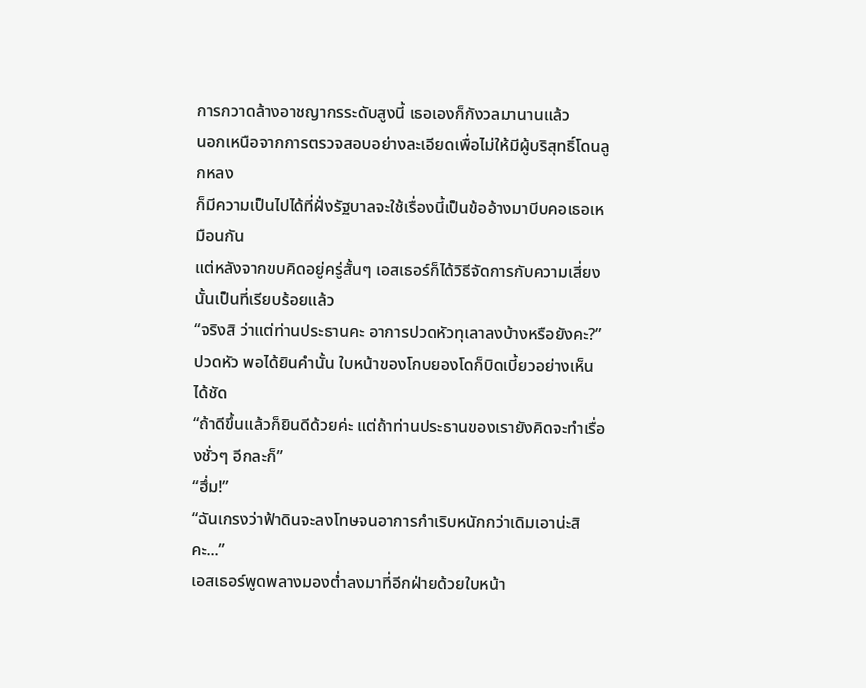การกวาดล้างอาชญากรระดับสูงนี้ เธอเองก็กังวลมานานแล้ว
นอกเหนือจากการตรวจสอบอย่างละเอียดเพื่อไม่ให้มีผู้บริสุทธิ์โดนลูกหลง
ก็มีความเป็นไปได้ที่ฝั่งรัฐบาลจะใช้เรื่องนี้เป็นข้ออ้างมาบีบคอเธอเหมือนกัน
แต่หลังจากขบคิดอยู่ครู่สั้นๆ เอสเธอร์ก็ได้วิธีจัดการกับความเสี่ยงนั้นเป็นที่เรียบร้อยแล้ว
“จริงสิ ว่าแต่ท่านประธานคะ อาการปวดหัวทุเลาลงบ้างหรือยังคะ?”
ปวดหัว พอได้ยินคำนั้น ใบหน้าของโกบยองโดก็บิดเบี้ยวอย่างเห็นได้ชัด
“ถ้าดีขึ้นแล้วก็ยินดีด้วยค่ะ แต่ถ้าท่านประธานของเรายังคิดจะทำเรื่องชั่วๆ อีกละก็”
“ฮึ่ม!”
“ฉันเกรงว่าฟ้าดินจะลงโทษจนอาการกำเริบหนักกว่าเดิมเอาน่ะสิคะ...”
เอสเธอร์พูดพลางมองต่ำลงมาที่อีกฝ่ายด้วยใบหน้า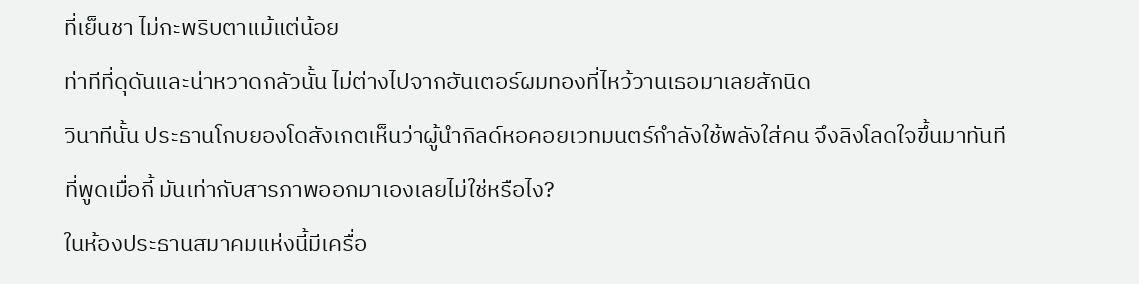ที่เย็นชา ไม่กะพริบตาแม้แต่น้อย
ท่าทีที่ดุดันและน่าหวาดกลัวนั้น ไม่ต่างไปจากฮันเตอร์ผมทองที่ไหว้วานเธอมาเลยสักนิด
วินาทีนั้น ประธานโกบยองโดสังเกตเห็นว่าผู้นำกิลด์หอคอยเวทมนตร์กำลังใช้พลังใส่คน จึงลิงโลดใจขึ้นมาทันที
ที่พูดเมื่อกี้ มันเท่ากับสารภาพออกมาเองเลยไม่ใช่หรือไง?
ในห้องประธานสมาคมแห่งนี้มีเครื่อ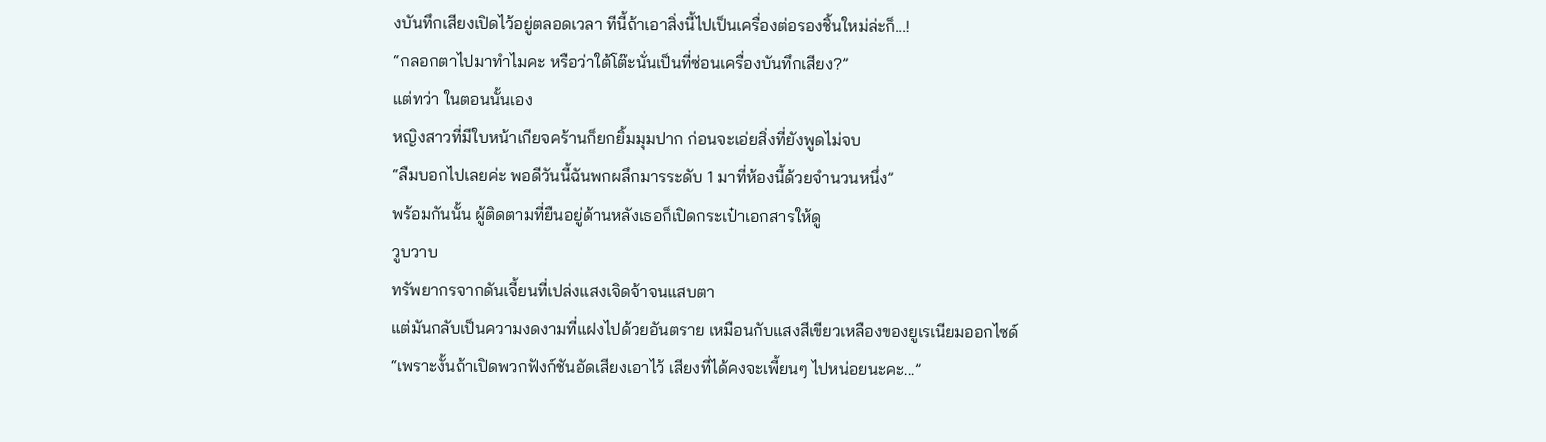งบันทึกเสียงเปิดไว้อยู่ตลอดเวลา ทีนี้ถ้าเอาสิ่งนี้ไปเป็นเครื่องต่อรองชิ้นใหม่ล่ะก็...!
“กลอกตาไปมาทำไมคะ หรือว่าใต้โต๊ะนั่นเป็นที่ซ่อนเครื่องบันทึกเสียง?”
แต่ทว่า ในตอนนั้นเอง
หญิงสาวที่มีใบหน้าเกียจคร้านก็ยกยิ้มมุมปาก ก่อนจะเอ่ยสิ่งที่ยังพูดไม่จบ
“ลืมบอกไปเลยค่ะ พอดีวันนี้ฉันพกผลึกมารระดับ 1 มาที่ห้องนี้ด้วยจำนวนหนึ่ง”
พร้อมกันนั้น ผู้ติดตามที่ยืนอยู่ด้านหลังเธอก็เปิดกระเป๋าเอกสารให้ดู
วูบวาบ
ทรัพยากรจากดันเจี้ยนที่เปล่งแสงเจิดจ้าจนแสบตา
แต่มันกลับเป็นความงดงามที่แฝงไปด้วยอันตราย เหมือนกับแสงสีเขียวเหลืองของยูเรเนียมออกไซด์
“เพราะงั้นถ้าเปิดพวกฟังก์ชันอัดเสียงเอาไว้ เสียงที่ได้คงจะเพี้ยนๆ ไปหน่อยนะคะ...”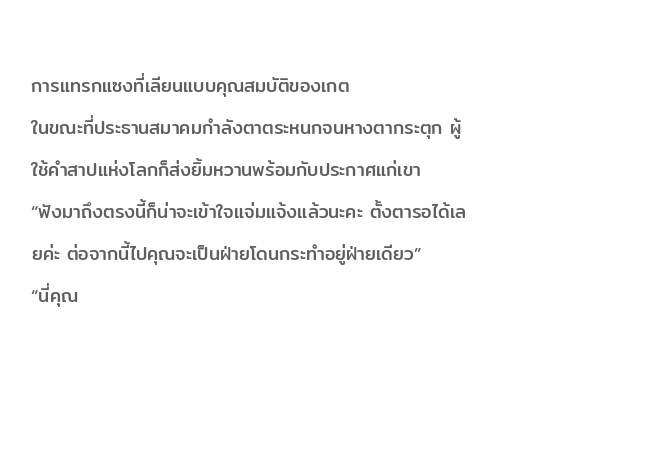การแทรกแซงที่เลียนแบบคุณสมบัติของเกต
ในขณะที่ประธานสมาคมกำลังตาตระหนกจนหางตากระตุก ผู้ใช้คำสาปแห่งโลกก็ส่งยิ้มหวานพร้อมกับประกาศแก่เขา
“ฟังมาถึงตรงนี้ก็น่าจะเข้าใจแจ่มแจ้งแล้วนะคะ ตั้งตารอได้เลยค่ะ ต่อจากนี้ไปคุณจะเป็นฝ่ายโดนกระทำอยู่ฝ่ายเดียว”
“นี่คุณ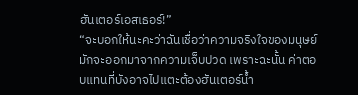ฮันเตอร์เอสเธอร์!”
“จะบอกให้นะคะว่าฉันเชื่อว่าความจริงใจของมนุษย์มักจะออกมาจากความเจ็บปวด เพราะฉะนั้น ค่าตอบแทนที่บังอาจไปแตะต้องฮันเตอร์น้ำ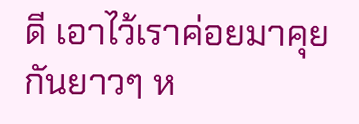ดี เอาไว้เราค่อยมาคุยกันยาวๆ ห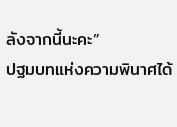ลังจากนี้นะคะ”
ปฐมบทแห่งความพินาศได้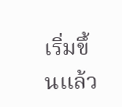เริ่มขึ้นแล้ว